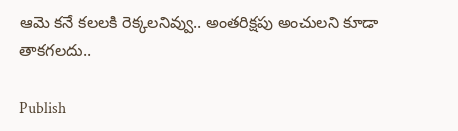ఆమె కనే కలలకి రెక్కలనివ్వు.. అంతరిక్షపు అంచులని కూడా  తాకగలదు..

Publish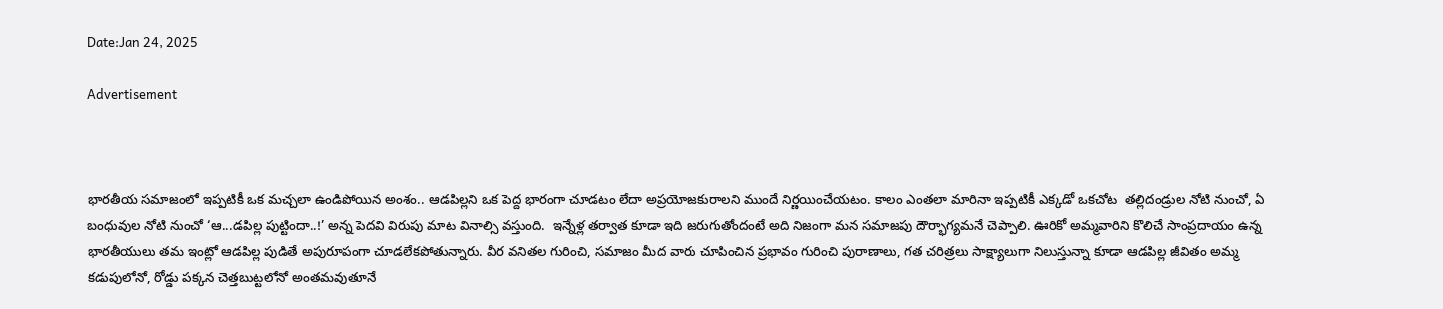Date:Jan 24, 2025

Advertisement



భారతీయ సమాజంలో ఇప్పటికీ ఒక మచ్చలా ఉండిపోయిన అంశం.. ఆడపిల్లని ఒక పెద్ద భారంగా చూడటం లేదా అప్రయోజకురాలని ముందే నిర్ణయించేయటం. కాలం ఎంతలా మారినా ఇప్పటికీ ఎక్కడో ఒకచోట  తల్లిదండ్రుల నోటి నుంచో, ఏ బంధువుల నోటి నుంచో ‘ఆ...డపిల్ల పుట్టిందా..!’ అన్న పెదవి విరుపు మాట వినాల్సి వస్తుంది.  ఇన్నేళ్ల తర్వాత కూడా ఇది జరుగుతోందంటే అది నిజంగా మన సమాజపు దౌర్భాగ్యమనే చెప్పాలి. ఊరికో అమ్మవారిని కొలిచే సాంప్రదాయం ఉన్న భారతీయులు తమ ఇంట్లో ఆడపిల్ల పుడితే అపురూపంగా చూడలేకపోతున్నారు. వీర వనితల గురించి, సమాజం మీద వారు చూపించిన ప్రభావం గురించి పురాణాలు, గత చరిత్రలు సాక్ష్యాలుగా నిలుస్తున్నా కూడా ఆడపిల్ల జీవితం అమ్మ కడుపులోనో, రోడ్డు పక్కన చెత్తబుట్టలోనో అంతమవుతూనే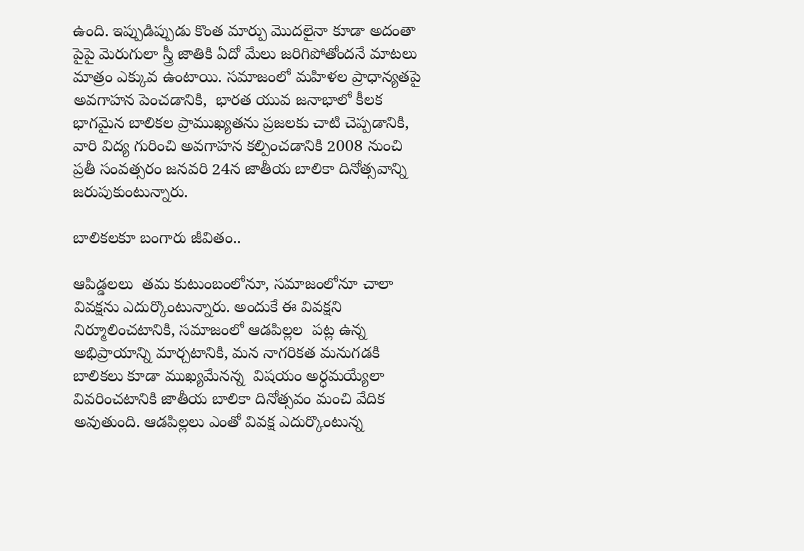ఉంది. ఇప్పుడిప్పుడు కొంత మార్పు మొదలైనా కూడా అదంతా పైపై మెరుగులా స్త్రీ జాతికి ఏదో మేలు జరిగిపోతోందనే మాటలు మాత్రం ఎక్కువ ఉంటాయి. సమాజంలో మహిళల ప్రాధాన్యతపై అవగాహన పెంచడానికి,  భారత యువ జనాభాలో కీలక భాగమైన బాలికల ప్రాముఖ్యతను ప్రజలకు చాటి చెప్పడానికి, వారి విద్య గురించి అవగాహన కల్పించడానికి 2008 నుంచి  ప్రతీ సంవత్సరం జనవరి 24న జాతీయ బాలికా దినోత్సవాన్ని జరుపుకుంటున్నారు.

బాలికలకూ బంగారు జీవితం..

ఆపిడ్డలలు  తమ కుటుంబంలోనూ, సమాజంలోనూ చాలా వివక్షను ఎదుర్కొంటున్నారు. అందుకే ఈ వివక్షని నిర్మూలించటానికి, సమాజంలో ఆడపిల్లల  పట్ల ఉన్న అభిప్రాయాన్ని మార్చటానికి, మన నాగరికత మనుగడకి బాలికలు కూడా ముఖ్యమేనన్న  విషయం అర్ధమయ్యేలా వివరించటానికి జాతీయ బాలికా దినోత్సవం మంచి వేదిక అవుతుంది. ఆడపిల్లలు ఎంతో వివక్ష ఎదుర్కొంటున్న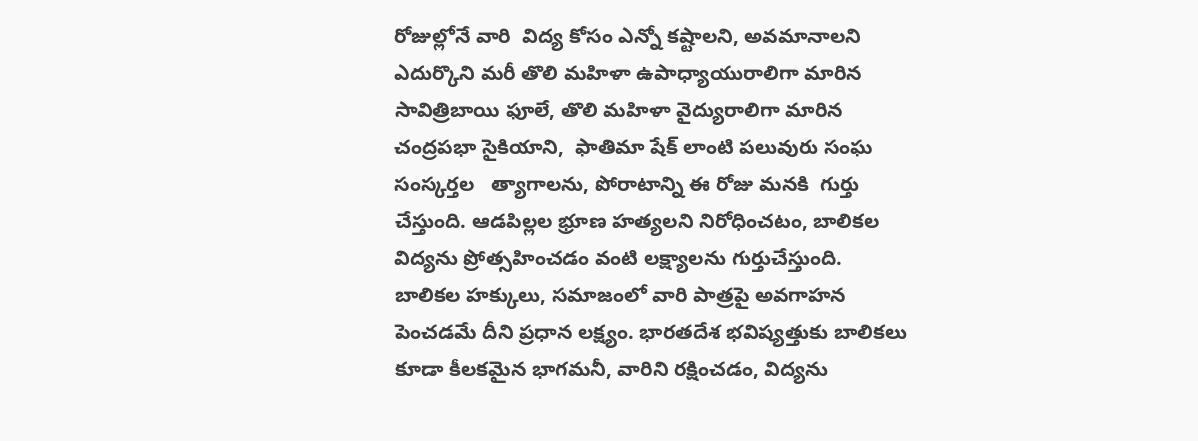రోజుల్లోనే వారి  విద్య కోసం ఎన్నో కష్టాలని, అవమానాలని ఎదుర్కొని మరీ తొలి మహిళా ఉపాధ్యాయురాలిగా మారిన  సావిత్రిబాయి ఫూలే, తొలి మహిళా వైద్యురాలిగా మారిన చంద్రపభా సైకియాని,  ఫాతిమా షేక్ లాంటి పలువురు సంఘ సంస్కర్తల   త్యాగాలను, పోరాటాన్ని ఈ రోజు మనకి  గుర్తు చేస్తుంది. ఆడపిల్లల భ్రూణ హత్యలని నిరోధించటం, బాలికల విద్యను ప్రోత్సహించడం వంటి లక్ష్యాలను గుర్తుచేస్తుంది. బాలికల హక్కులు, సమాజంలో వారి పాత్రపై అవగాహన పెంచడమే దీని ప్రధాన లక్ష్యం. భారతదేశ భవిష్యత్తుకు బాలికలు కూడా కీలకమైన భాగమనీ, వారిని రక్షించడం, విద్యను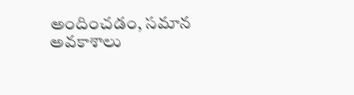అందించడం, సమాన అవకాశాలు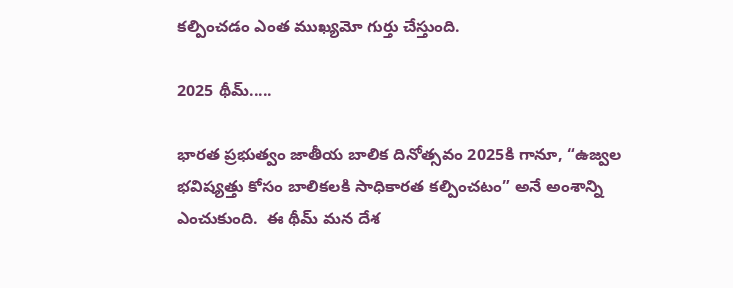కల్పించడం ఎంత ముఖ్యమో గుర్తు చేస్తుంది.

2025 థీమ్.....

భారత ప్రభుత్వం జాతీయ బాలిక దినోత్సవం 2025కి గానూ, “ఉజ్వల భవిష్యత్తు కోసం బాలికలకి సాధికారత కల్పించటం” అనే అంశాన్ని ఎంచుకుంది.  ఈ థీమ్ మన దేశ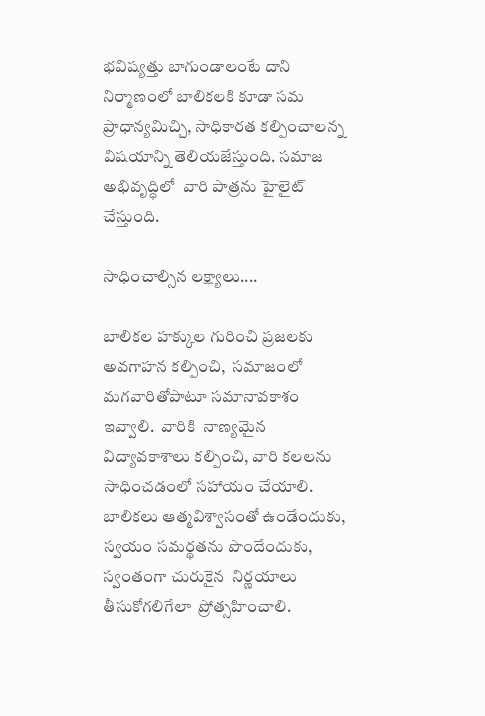భవిష్యత్తు బాగుండాలంటే దాని నిర్మాణంలో బాలికలకి కూడా సమ ప్రాధాన్యమిచ్చి, సాధికారత కల్పించాలన్న విషయాన్ని తెలియజేస్తుంది. సమాజ అభివృద్ధిలో  వారి పాత్రను హైలైట్ చేస్తుంది.

సాధించాల్సిన లక్ష్యాలు....

బాలికల హక్కుల గురించి ప్రజలకు అవగాహన కల్పించి,  సమాజంలో మగవారితోపాటూ సమానావకాశం ఇవ్వాలి.  వారికి  నాణ్యమైన విద్యావకాశాలు కల్పించి, వారి కలలను సాధించడంలో సహాయం చేయాలి.  బాలికలు ఆత్మవిశ్వాసంతో ఉండేందుకు, స్వయం సమర్థతను పొందేందుకు,  స్వంతంగా చురుకైన  నిర్ణయాలు తీసుకోగలిగేలా  ప్రోత్సహించాలి.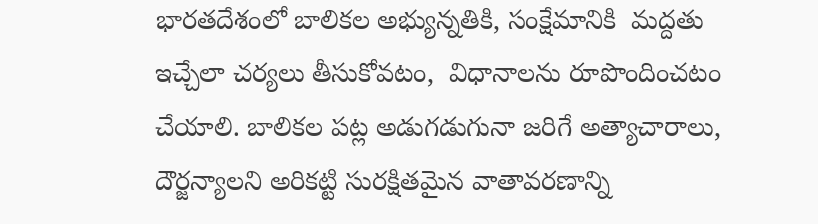భారతదేశంలో బాలికల అభ్యున్నతికి, సంక్షేమానికి  మద్దతు ఇచ్చేలా చర్యలు తీసుకోవటం,  విధానాలను రూపొందించటం చేయాలి. బాలికల పట్ల అడుగడుగునా జరిగే అత్యాచారాలు, దౌర్జన్యాలని అరికట్టి సురక్షితమైన వాతావరణాన్ని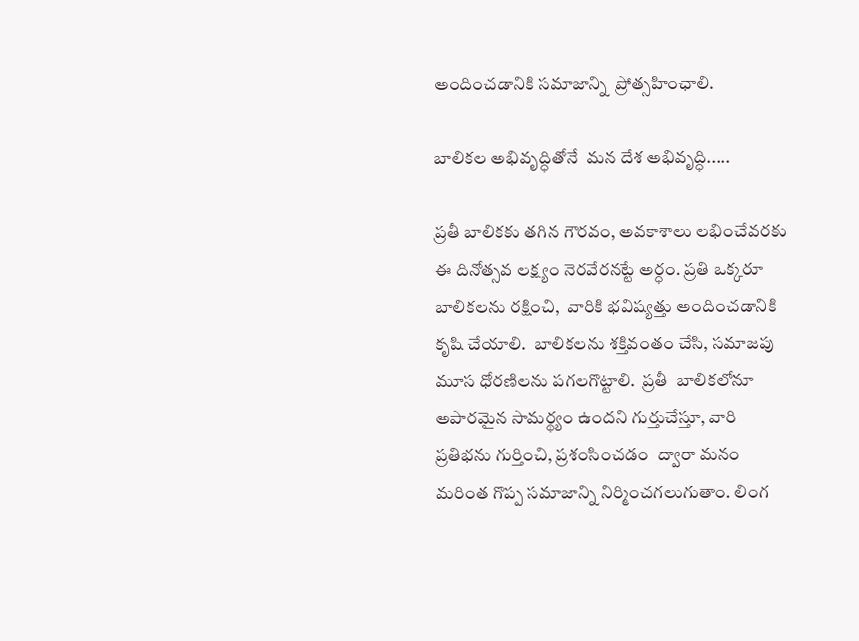అందించడానికి సమాజాన్ని  ప్రోత్సహింఛాలి.

బాలికల అభివృద్ధితోనే  మన దేశ అభివృద్ధి.....

ప్రతీ బాలికకు తగిన గౌరవం, అవకాశాలు లభించేవరకు ఈ దినోత్సవ లక్ష్యం నెరవేరనట్టే అర్ధం. ప్రతి ఒక్కరూ బాలికలను రక్షించి,  వారికి భవిష్యత్తు అందించడానికి కృషి చేయాలి.  బాలికలను శక్తివంతం చేసి, సమాజపు మూస ధోరణిలను పగలగొట్టాలి.  ప్రతీ  బాలికలోనూ  అపారమైన సామర్థ్యం ఉందని గుర్తుచేస్తూ, వారి ప్రతిభను గుర్తించి, ప్రశంసించడం  ద్వారా మనం మరింత గొప్ప సమాజాన్ని నిర్మించగలుగుతాం. లింగ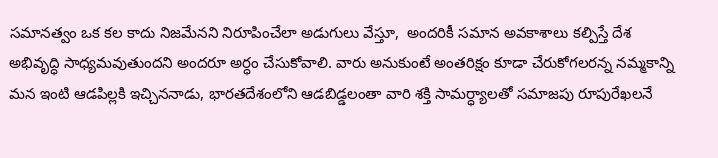సమానత్వం ఒక కల కాదు నిజమేనని నిరూపించేలా అడుగులు వేస్తూ,  అందరికీ సమాన అవకాశాలు కల్పిస్తే దేశ అభివృద్ధి సాధ్యమవుతుందని అందరూ అర్ధం చేసుకోవాలి. వారు అనుకుంటే అంతరిక్షం కూడా చేరుకోగలరన్న నమ్మకాన్ని మన ఇంటి ఆడపిల్లకి ఇచ్చిననాడు, భారతదేశంలోని ఆడబిడ్డలంతా వారి శక్తి సామర్ధ్యాలతో సమాజపు రూపురేఖలనే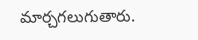మార్చగలుగుతారు.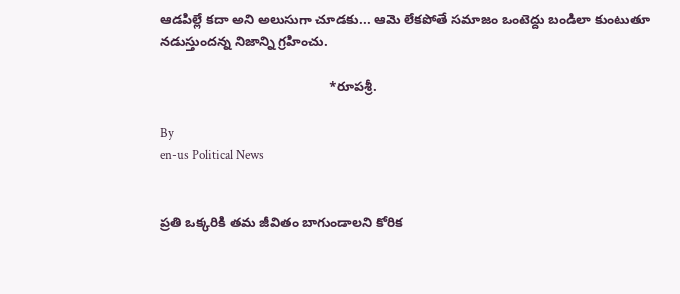ఆడపిల్లే కదా అని అలుసుగా చూడకు... ఆమె లేకపోతే సమాజం ఒంటెద్దు బండిలా కుంటుతూ నడుస్తుందన్న నిజాన్ని గ్రహించు.

                                              *రూపశ్రీ.

By
en-us Political News


ప్రతి ఒక్కరికి తమ జీవితం బాగుండాలని కోరిక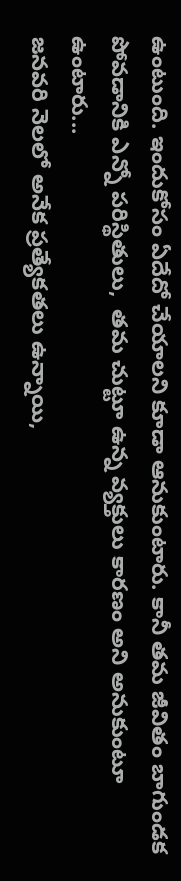ఉంటుంది. ఇందుకోసం ఏదేదో చేయాలని కూడా ఆనుకుంటారు. కానీ తమ జీవితం బాగుండక పోవడానికి ఎన్నో పరిస్థితులు,  తమ చుట్టూ ఉన్న వ్యక్తులు కారణం అని అనుకుంటూ ఉంటారు...
జనవరి నెలలో అనేక ప్రత్యేకతలు ఉన్నాయి,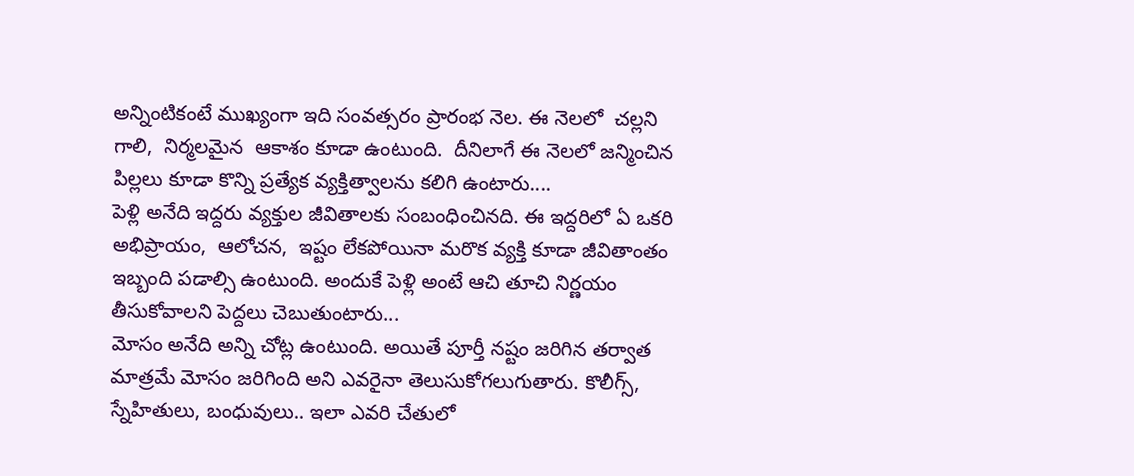అన్నింటికంటే ముఖ్యంగా ఇది సంవత్సరం ప్రారంభ నెల. ఈ నెలలో  చల్లని గాలి,  నిర్మలమైన  ఆకాశం కూడా ఉంటుంది.  దీనిలాగే ఈ నెలలో జన్మించిన పిల్లలు కూడా కొన్ని ప్రత్యేక వ్యక్తిత్వాలను కలిగి ఉంటారు....
పెళ్లి అనేది ఇద్దరు వ్యక్తుల జీవితాలకు సంబంధించినది. ఈ ఇద్దరిలో ఏ ఒకరి అభిప్రాయం,  ఆలోచన,  ఇష్టం లేకపోయినా మరొక వ్యక్తి కూడా జీవితాంతం ఇబ్బంది పడాల్సి ఉంటుంది. అందుకే పెళ్లి అంటే ఆచి తూచి నిర్ణయం తీసుకోవాలని పెద్దలు చెబుతుంటారు...
మోసం అనేది అన్ని చోట్ల ఉంటుంది. అయితే పూర్తీ నష్టం జరిగిన తర్వాత మాత్రమే మోసం జరిగింది అని ఎవరైనా తెలుసుకోగలుగుతారు. కొలీగ్స్, స్నేహితులు, బంధువులు.. ఇలా ఎవరి చేతులో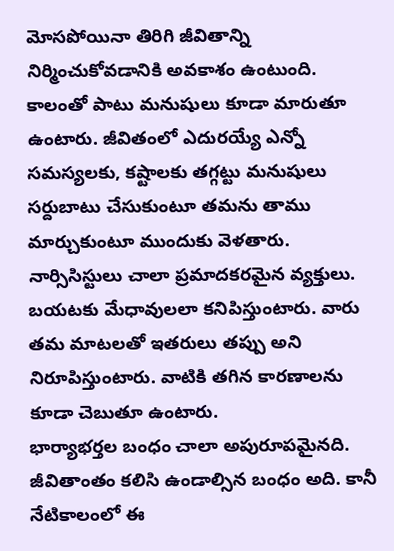మోసపోయినా తిరిగి జీవితాన్ని నిర్మించుకోవడానికి అవకాశం ఉంటుంది.
కాలంతో పాటు మనుషులు కూడా మారుతూ ఉంటారు. జీవితంలో ఎదురయ్యే ఎన్నో సమస్యలకు, కష్టాలకు తగ్గట్టు మనుషులు సర్దుబాటు చేసుకుంటూ తమను తాము మార్చుకుంటూ ముందుకు వెళతారు.
నార్సిసిస్టులు చాలా ప్రమాదకరమైన వ్యక్తులు. బయటకు మేధావులలా కనిపిస్తుంటారు. వారు తమ మాటలతో ఇతరులు తప్పు అని నిరూపిస్తుంటారు. వాటికి తగిన కారణాలను కూడా చెబుతూ ఉంటారు.
భార్యాభర్తల బంధం చాలా అపురూపమైనది.  జీవితాంతం కలిసి ఉండాల్సిన బంధం అది. కానీ నేటికాలంలో ఈ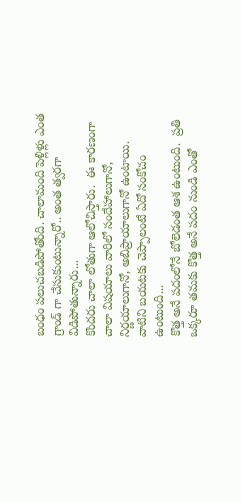బంధం పలుచబడిపోతోంది. చాలామంది పెళ్లిళ్లు ఎంత గ్రాండ్ గా చేసుకుంటున్నారో.. అంత త్వరగా విడిపోతున్నారు...
కొందరు చాలా లోతుగా ఆలోచిస్తారు.  ఈ కారణంగా చాలా విషయాలు వారిలో సందేహాలుగానో,  నిర్ణయాలుగానో, అబిప్రాయాలుగానో ఉంటాయి.  వాటిని బయటకు చెప్పాలంటే ఏదో సంకోచం ఉంటుంది...
కొత్త అనే పదంలోనే బోలెడంత ఆశ ఉంటుంది.  ప్రతి ఒక్కరూ తమకు కొత్త అనే పదం నుండి ఎంతో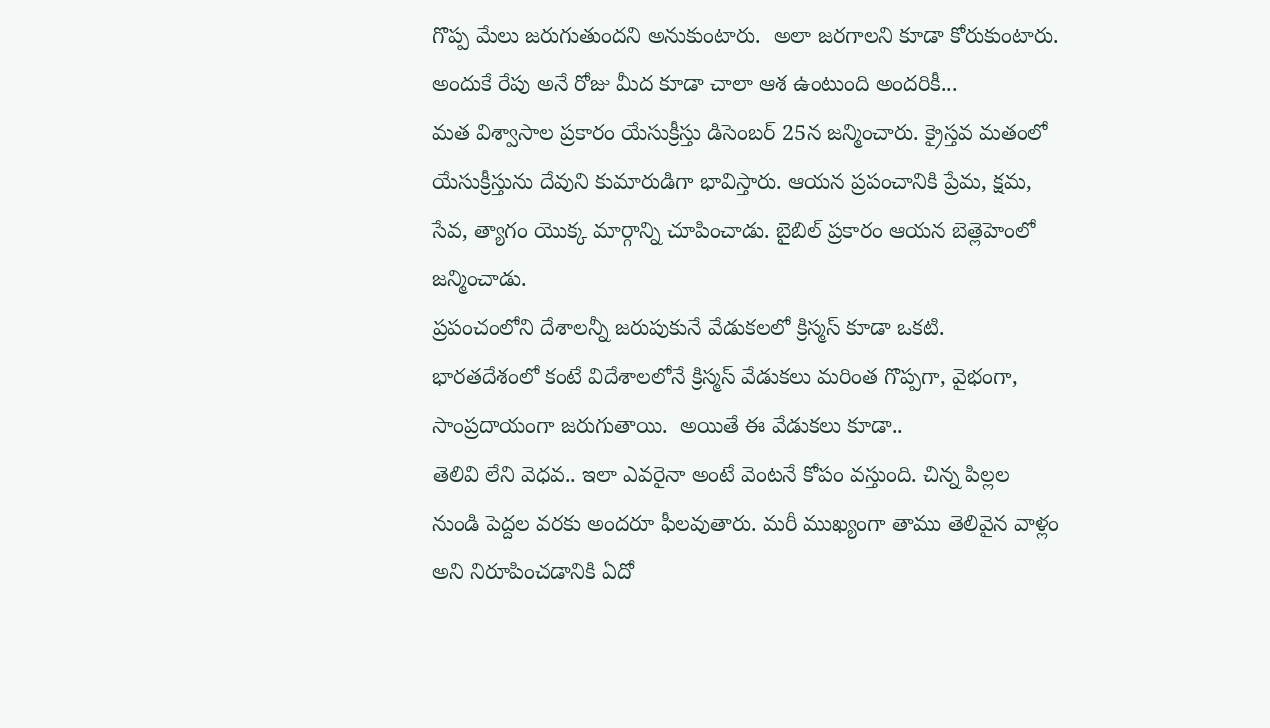గొప్ప మేలు జరుగుతుందని అనుకుంటారు.  అలా జరగాలని కూడా కోరుకుంటారు.  అందుకే రేపు అనే రోజు మీద కూడా చాలా ఆశ ఉంటుంది అందరికీ...
మత విశ్వాసాల ప్రకారం యేసుక్రీస్తు డిసెంబర్ 25న జన్మించారు. క్రైస్తవ మతంలో యేసుక్రీస్తును దేవుని కుమారుడిగా భావిస్తారు. ఆయన ప్రపంచానికి ప్రేమ, క్షమ, సేవ, త్యాగం యొక్క మార్గాన్ని చూపించాడు. బైబిల్ ప్రకారం ఆయన బెత్లెహెంలో జన్మించాడు.
ప్రపంచంలోని దేశాలన్నీ జరుపుకునే వేడుకలలో క్రిస్మస్ కూడా ఒకటి.  భారతదేశంలో కంటే విదేశాలలోనే క్రిస్మస్ వేడుకలు మరింత గొప్పగా, వైభంగా,  సాంప్రదాయంగా జరుగుతాయి.  అయితే ఈ వేడుకలు కూడా..
తెలివి లేని వెధవ.. ఇలా ఎవరైనా అంటే వెంటనే కోపం వస్తుంది. చిన్న పిల్లల నుండి పెద్దల వరకు అందరూ ఫీలవుతారు. మరీ ముఖ్యంగా తాము తెలివైన వాళ్లం అని నిరూపించడానికి ఏదో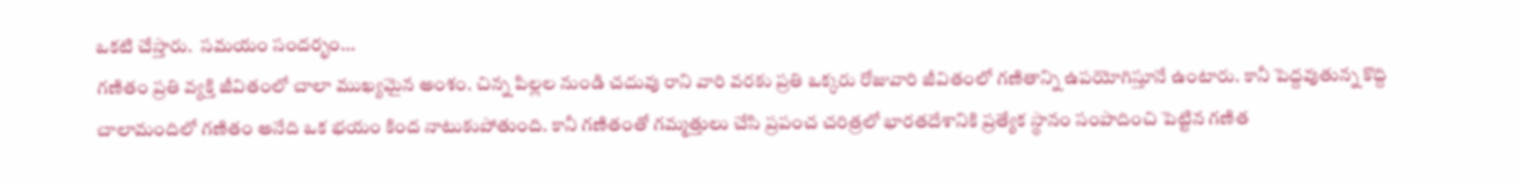ఒకటి చేస్తారు.  సమయం సందర్భం...
గణితం ప్రతి వ్యక్తి జీవితంలో చాలా ముఖ్యమైన అంశం. చిన్న పిల్లల నుండి చదువు రాని వారి వరకు ప్రతి ఒక్కరు రోజువారి జీవితంలో గణితాన్ని ఉపయోగిస్తూనే ఉంటారు. కానీ పెద్దవుతున్న కొద్ది చాలామందిలో గణితం అనేది ఒక భయం కింద నాటుకుపోతుంది. కానీ గణితంతో గమ్మత్తులు చేసి ప్రపంచ చరిత్రలో భారతదేశానికి ప్రత్యేక స్థానం సంపాదించి పెట్టిన గణిత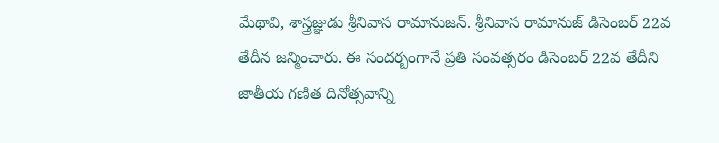మేథావి, శాస్త్రజ్ఞుడు శ్రీనివాస రామానుజన్. శ్రీనివాస రామానుజ్ డిసెంబర్ 22వ తేదీన జన్మించారు. ఈ సందర్బంగానే ప్రతి సంవత్సరం డిసెంబర్ 22వ తేదీని జాతీయ గణిత దినోత్సవాన్ని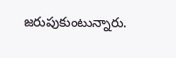జరుపుకుంటున్నారు.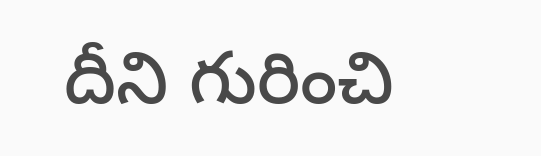దీని గురించి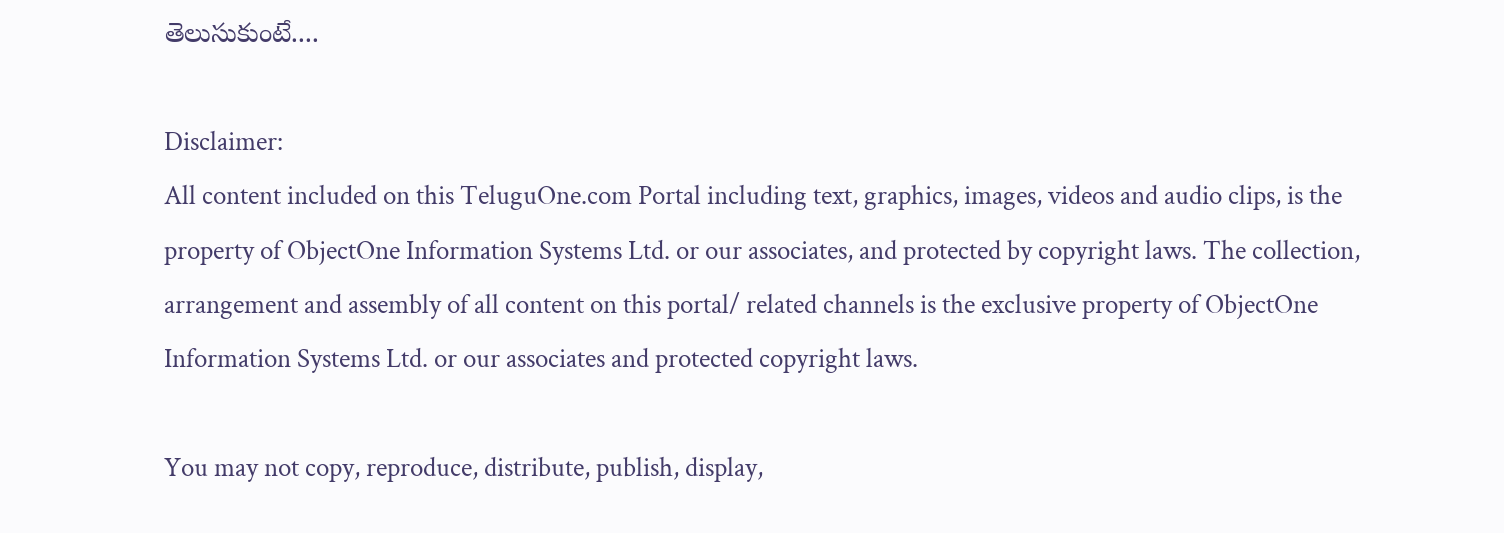తెలుసుకుంటే....

Disclaimer:
All content included on this TeluguOne.com Portal including text, graphics, images, videos and audio clips, is the property of ObjectOne Information Systems Ltd. or our associates, and protected by copyright laws. The collection, arrangement and assembly of all content on this portal/ related channels is the exclusive property of ObjectOne Information Systems Ltd. or our associates and protected copyright laws.

You may not copy, reproduce, distribute, publish, display,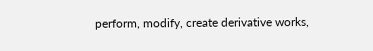perform, modify, create derivative works,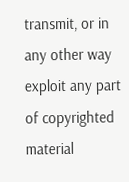transmit, or in any other way exploit any part of copyrighted material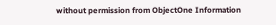without permission from ObjectOne Information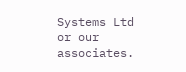Systems Ltd or our associates.